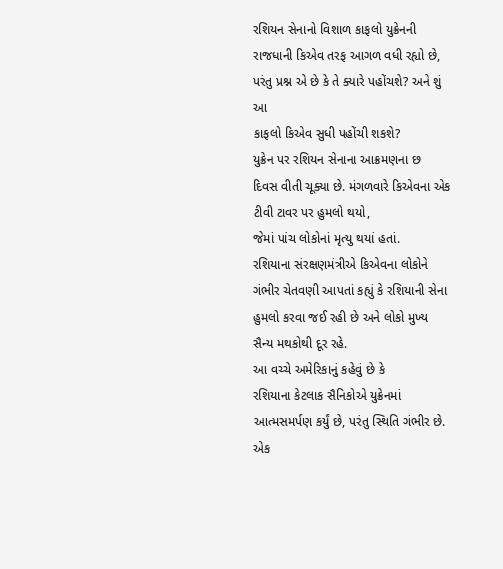રશિયન સેનાનો વિશાળ કાફલો યુક્રેનની
રાજધાની કિએવ તરફ આગળ વધી રહ્યો છે, પરંતુ પ્રશ્ન એ છે કે તે ક્યારે પહોંચશે? અને શું આ
કાફલો કિએવ સુધી પહોંચી શકશે?
યુક્રેન પર રશિયન સેનાના આક્રમણના છ
દિવસ વીતી ચૂક્યા છે. મંગળવારે કિએવના એક ટીવી ટાવર પર હુમલો થયો,
જેમાં પાંચ લોકોનાં મૃત્યુ થયાં હતાં.
રશિયાના સંરક્ષણમંત્રીએ કિએવના લોકોને
ગંભીર ચેતવણી આપતાં કહ્યું કે રશિયાની સેના હુમલો કરવા જઈ રહી છે અને લોકો મુખ્ય
સૈન્ય મથકોથી દૂર રહે.
આ વચ્ચે અમેરિકાનું કહેવું છે કે
રશિયાના કેટલાક સૈનિકોએ યુક્રેનમાં આત્મસમર્પણ કર્યું છે, પરંતુ સ્થિતિ ગંભીર છે.
એક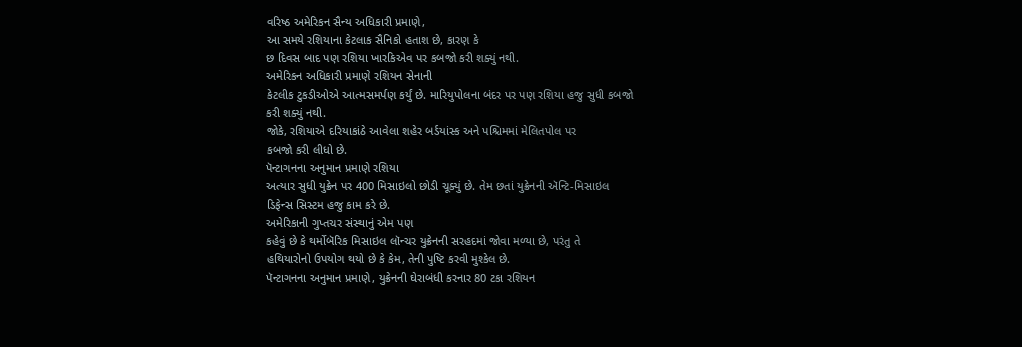વરિષ્ઠ અમેરિકન સૈન્ય અધિકારી પ્રમાણે,
આ સમયે રશિયાના કેટલાક સૈનિકો હતાશ છે, કારણ કે
છ દિવસ બાદ પણ રશિયા ખારકિએવ પર કબજો કરી શક્યું નથી.
અમેરિકન અધિકારી પ્રમાણે રશિયન સેનાની
કેટલીક ટુકડીઓએ આત્મસમર્પણ કર્યું છે. મારિયુપોલના બંદર પર પણ રશિયા હજુ સુધી કબજો
કરી શક્યું નથી.
જોકે, રશિયાએ દરિયાકાંઠે આવેલા શહેર બર્ડયાંસ્ક અને પશ્ચિમમાં મેલિતપોલ પર
કબજો કરી લીધો છે.
પૅન્ટાગનના અનુમાન પ્રમાણે રશિયા
અત્યાર સુધી યુક્રેન પર 400 મિસાઇલો છોડી ચૂક્યું છે. તેમ છતાં યુક્રેનની ઍન્ટિ-મિસાઇલ
ડિફેન્સ સિસ્ટમ હજુ કામ કરે છે.
અમેરિકાની ગુપ્તચર સંસ્થાનું એમ પણ
કહેવું છે કે થર્મોબૅરિક મિસાઇલ લૉન્ચર યુક્રેનની સરહદમાં જોવા મળ્યા છે, પરંતુ તે
હથિયારોનો ઉપયોગ થયો છે કે કેમ, તેની પુષ્ટિ કરવી મુશ્કેલ છે.
પૅન્ટાગનના અનુમાન પ્રમાણે, યુક્રેનની ઘેરાબંધી કરનાર 80 ટકા રશિયન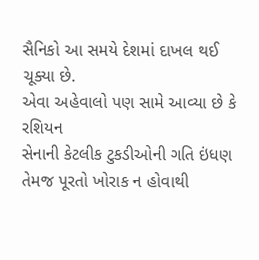સૈનિકો આ સમયે દેશમાં દાખલ થઈ
ચૂક્યા છે.
એવા અહેવાલો પણ સામે આવ્યા છે કે રશિયન
સેનાની કેટલીક ટુકડીઓની ગતિ ઇંધણ તેમજ પૂરતો ખોરાક ન હોવાથી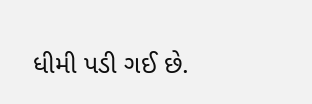ધીમી પડી ગઈ છે.